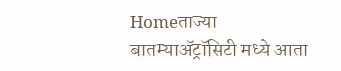Homeताज्या बातम्याॲट्रॉसिटी मध्ये आता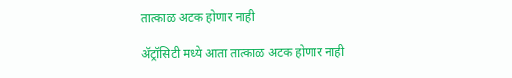तात्काळ अटक होणार नाही

ॲट्रॉसिटी मध्ये आता तात्काळ अटक होणार नाही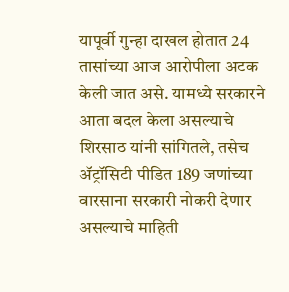यापूर्वी गुन्हा दाखल होतात 24 तासांच्या आज आरोपीला अटक केली जात असे. यामध्ये सरकारने आता बदल केला असल्याचे शिरसाठ यांनी सांगितले, तसेच ॲट्रॉसिटी पीडित 189 जणांच्या वारसाना सरकारी नोकरी देणार असल्याचे माहिती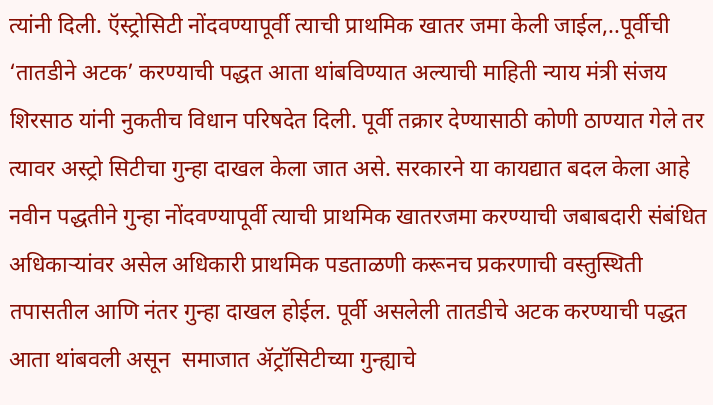त्यांनी दिली. ऍस्ट्रोसिटी नोंदवण्यापूर्वी त्याची प्राथमिक खातर जमा केली जाईल,..पूर्वीची ‘तातडीने अटक’ करण्याची पद्धत आता थांबविण्यात अल्याची माहिती न्याय मंत्री संजय शिरसाठ यांनी नुकतीच विधान परिषदेत दिली. पूर्वी तक्रार देण्यासाठी कोणी ठाण्यात गेले तर त्यावर अस्ट्रो सिटीचा गुन्हा दाखल केला जात असे. सरकारने या कायद्यात बदल केला आहे नवीन पद्धतीने गुन्हा नोंदवण्यापूर्वी त्याची प्राथमिक खातरजमा करण्याची जबाबदारी संबंधित अधिकाऱ्यांवर असेल अधिकारी प्राथमिक पडताळणी करूनच प्रकरणाची वस्तुस्थिती तपासतील आणि नंतर गुन्हा दाखल होईल. पूर्वी असलेली तातडीचे अटक करण्याची पद्धत आता थांबवली असून  समाजात ॲट्रॉसिटीच्या गुन्ह्याचे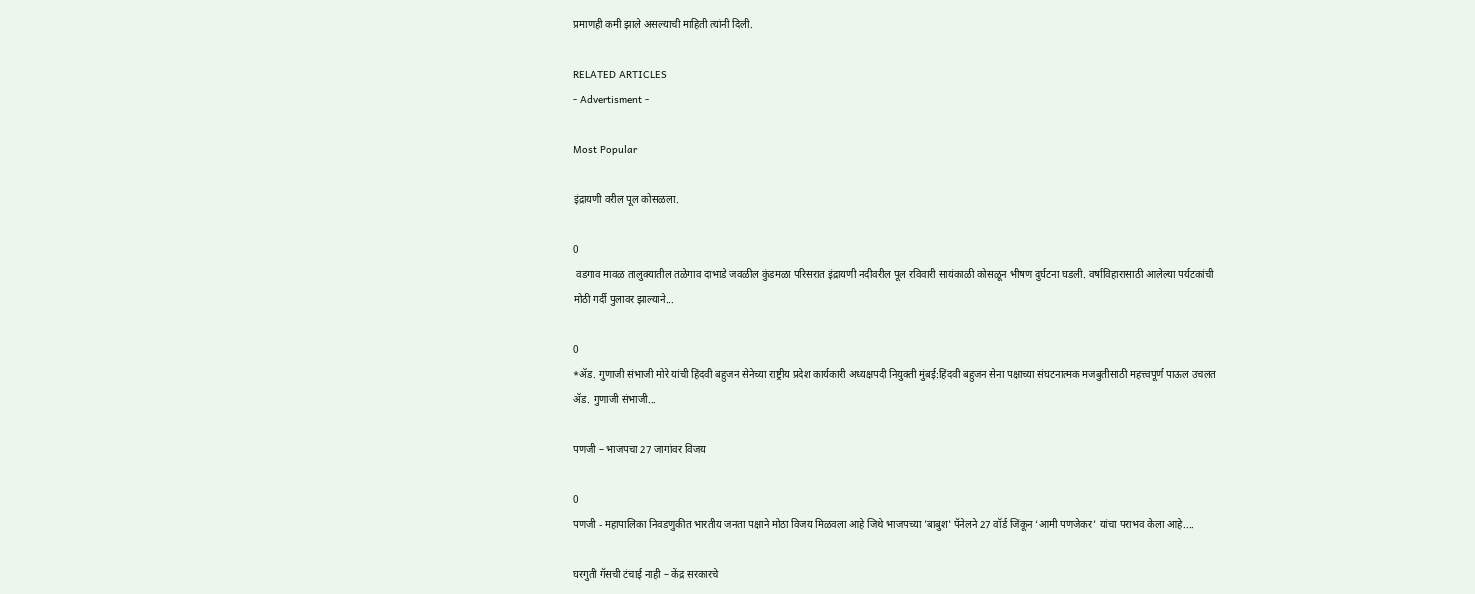प्रमाणही कमी झाले असल्याची माहिती त्यांनी दिली.

RELATED ARTICLES
- Advertisment -

Most Popular

इंद्रायणी वरील पूल कोसळला.

0
 वडगाव मावळ तालुक्यातील तळेगाव दाभाडे जवळील कुंडमळा परिसरात इंद्रायणी नदीवरील पूल रविवारी सायंकाळी कोसळून भीषण दुर्घटना घडली. वर्षाविहारासाठी आलेल्या पर्यटकांची मोठी गर्दी पुलावर झाल्याने...

0
*ॲड. गुणाजी संभाजी मोरे यांची हिंदवी बहुजन सेनेच्या राष्ट्रीय प्रदेश कार्यकारी अध्यक्षपदी नियुक्ती मुंबई:हिंदवी बहुजन सेना पक्षाच्या संघटनात्मक मजबुतीसाठी महत्त्वपूर्ण पाऊल उचलत ॲड. गुणाजी संभाजी...

पणजी – भाजपचा 27 जागांवर विजय

0
पणजी - महापालिका निवडणुकीत भारतीय जनता पक्षाने मोठा विजय मिळवला आहे जिथे भाजपच्या 'बाबुश' पॅनेलने 27 वॉर्ड जिंकून ‘आमी पणजेकर’ यांचा पराभव केला आहे....

घरगुती गॅसची टंचाई नाही – केंद्र सरकारचे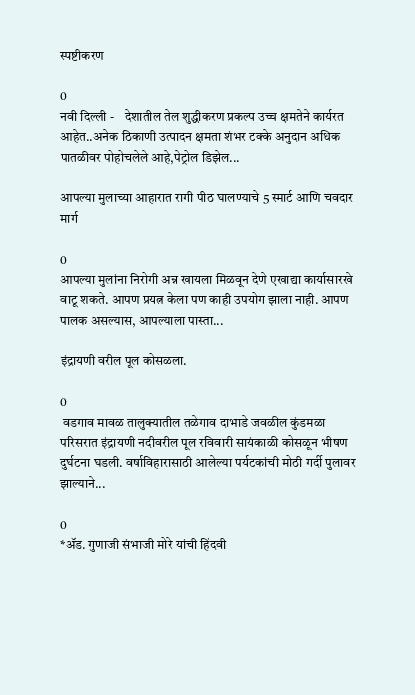स्पष्टीकरण

0
नवी दिल्ली -    देशातील तेल शुद्धीकरण प्रकल्प उच्च क्षमतेने कार्यरत आहेत..अनेक ठिकाणी उत्पादन क्षमता शंभर टक्के अनुदान अधिक पातळीवर पोहोचलेले आहे,पेट्रोल डिझेल...

आपल्या मुलाच्या आहारात रागी पीठ घालण्याचे 5 स्मार्ट आणि चवदार मार्ग

0
आपल्या मुलांना निरोगी अन्न खायला मिळवून देणे एखाद्या कार्यासारखे वाटू शकते. आपण प्रयत्न केला पण काही उपयोग झाला नाही. आपण पालक असल्यास, आपल्याला पास्ता...

इंद्रायणी वरील पूल कोसळला.

0
 वडगाव मावळ तालुक्यातील तळेगाव दाभाडे जवळील कुंडमळा परिसरात इंद्रायणी नदीवरील पूल रविवारी सायंकाळी कोसळून भीषण दुर्घटना घडली. वर्षाविहारासाठी आलेल्या पर्यटकांची मोठी गर्दी पुलावर झाल्याने...

0
*ॲड. गुणाजी संभाजी मोरे यांची हिंदवी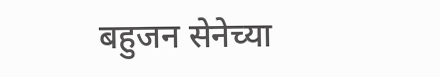बहुजन सेनेच्या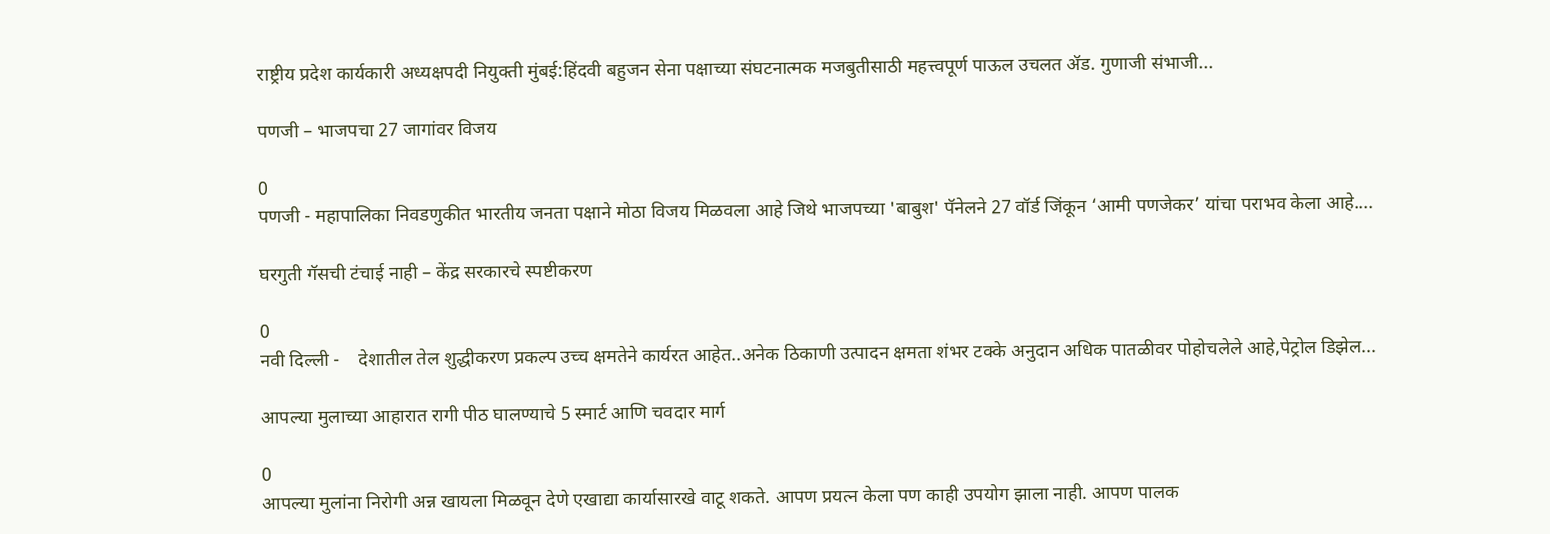राष्ट्रीय प्रदेश कार्यकारी अध्यक्षपदी नियुक्ती मुंबई:हिंदवी बहुजन सेना पक्षाच्या संघटनात्मक मजबुतीसाठी महत्त्वपूर्ण पाऊल उचलत ॲड. गुणाजी संभाजी...

पणजी – भाजपचा 27 जागांवर विजय

0
पणजी - महापालिका निवडणुकीत भारतीय जनता पक्षाने मोठा विजय मिळवला आहे जिथे भाजपच्या 'बाबुश' पॅनेलने 27 वॉर्ड जिंकून ‘आमी पणजेकर’ यांचा पराभव केला आहे....

घरगुती गॅसची टंचाई नाही – केंद्र सरकारचे स्पष्टीकरण

0
नवी दिल्ली -    देशातील तेल शुद्धीकरण प्रकल्प उच्च क्षमतेने कार्यरत आहेत..अनेक ठिकाणी उत्पादन क्षमता शंभर टक्के अनुदान अधिक पातळीवर पोहोचलेले आहे,पेट्रोल डिझेल...

आपल्या मुलाच्या आहारात रागी पीठ घालण्याचे 5 स्मार्ट आणि चवदार मार्ग

0
आपल्या मुलांना निरोगी अन्न खायला मिळवून देणे एखाद्या कार्यासारखे वाटू शकते. आपण प्रयत्न केला पण काही उपयोग झाला नाही. आपण पालक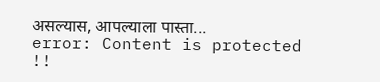असल्यास, आपल्याला पास्ता...
error: Content is protected !!